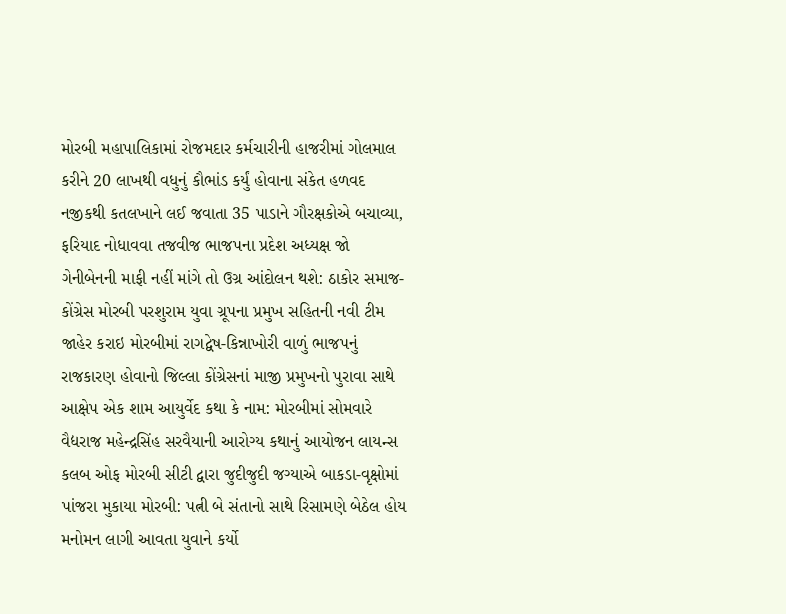મોરબી મહાપાલિકામાં રોજમદાર કર્મચારીની હાજરીમાં ગોલમાલ કરીને 20 લાખથી વધુનું કૌભાંડ કર્યું હોવાના સંકેત હળવદ નજીકથી કતલખાને લઈ જવાતા 35 પાડાને ગૌરક્ષકોએ બચાવ્યા, ફરિયાદ નોધાવવા તજવીજ ભાજપના પ્રદેશ અધ્યક્ષ જો ગેનીબેનની માફી નહીં માંગે તો ઉગ્ર આંદોલન થશે: ઠાકોર સમાજ-કોંગ્રેસ મોરબી પરશુરામ યુવા ગ્રૂપના પ્રમુખ સહિતની નવી ટીમ જાહેર કરાઇ મોરબીમાં રાગદ્વેષ-કિન્નાખોરી વાળું ભાજપનું રાજકારણ હોવાનો જિલ્લા કોંગ્રેસનાં માજી પ્રમુખનો પુરાવા સાથે આક્ષેપ એક શામ આયુર્વેદ કથા કે નામ: મોરબીમાં સોમવારે વૈદ્યરાજ મહેન્દ્રસિંહ સરવૈયાની આરોગ્ય કથાનું આયોજન લાયન્સ કલબ ઓફ મોરબી સીટી દ્વારા જુદીજુદી જગ્યાએ બાકડા-વૃક્ષોમાં પાંજરા મુકાયા મોરબી: પત્ની બે સંતાનો સાથે રિસામણે બેઠેલ હોય મનોમન લાગી આવતા યુવાને કર્યો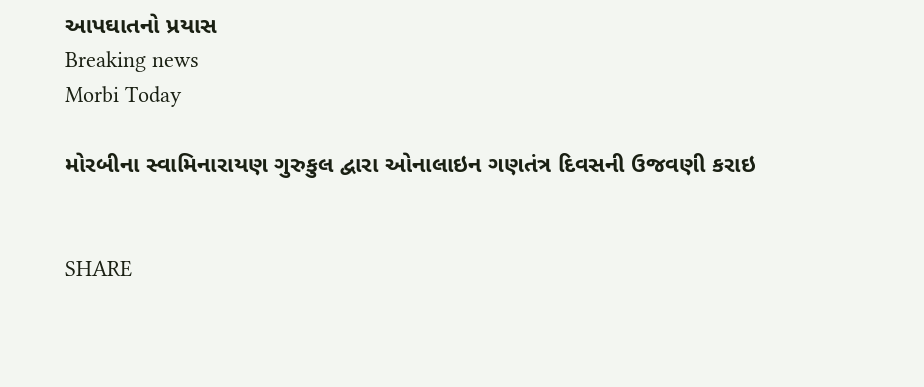આપઘાતનો પ્રયાસ
Breaking news
Morbi Today

મોરબીના સ્વામિનારાયણ ગુરુકુલ દ્વારા ઓનાલાઇન ગણતંત્ર દિવસની ઉજવણી કરાઇ


SHARE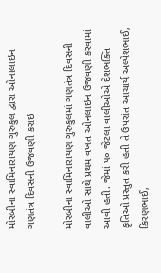મોરબીના સ્વામિનારાયણ ગુરુકુલ દ્વારા ઓનાલાઇન ગણતંત્ર દિવસની ઉજવણી કરાઇ

મોરબીના સ્વામિનારાયણ ગુરુકુલમાં ગણતંત્ર દિવસની વાલીઓ સાથે પ્રથમ વખત ઓનલાઇન ઉજવણી કરવામાં આવી હતી. જેમાં ૫૦ જેટલા વાલીઓએ દેશભક્તિ કૃતિઓ પ્રસ્તુત કરી હતી તે ઉપરાંત આચાર્ય અલ્પેશભાઈ, કિરણભાઈ,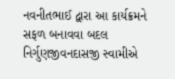નવનીતભાઈ દ્વારા આ કાર્યક્રમને સફળ બનાવવા બદલ નિર્ગુણજીવનદાસજી સ્વામીએ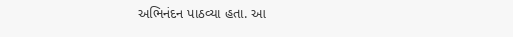અભિનંદન પાઠવ્યા હતા. આ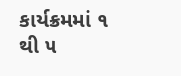કાર્યક્રમમાં ૧ થી ૫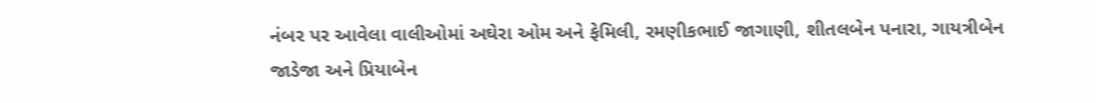નંબર પર આવેલા વાલીઓમાં અઘેરા ઓમ અને ફેમિલી, રમણીકભાઈ જાગાણી, શીતલબેન પનારા, ગાયત્રીબેન જાડેજા અને પ્રિયાબેન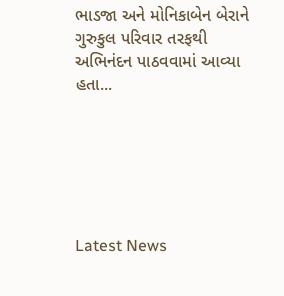ભાડજા અને મોનિકાબેન બેરાને ગુરુકુલ પરિવાર તરફથી અભિનંદન પાઠવવામાં આવ્યા હતા...






Latest News